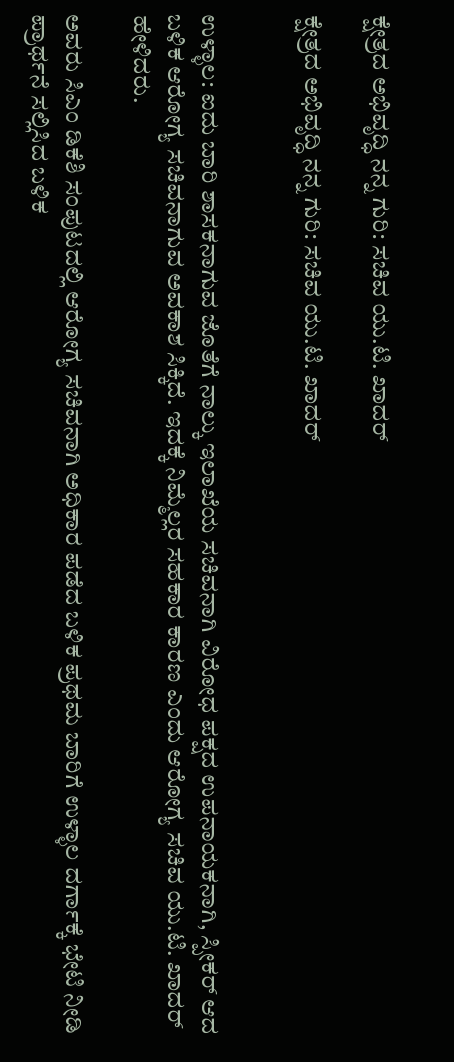ಕ್ಷೇತ್ರದ ಅಭಿವೃದ್ಧಿ ನನ್ನ ಗುರಿ: ಸಚಿವ ಯು.ಟಿ. ಖಾದರ್

ಕ್ಷೇತ್ರದ ಅಭಿವೃದ್ಧಿ ನನ್ನ ಗುರಿ: ಸಚಿವ ಯು.ಟಿ. ಖಾದರ್


ಉಳ್ಳಾಲ: ಐದು ಬಾರಿ ಶಾಸಕನಾಗುವ ಜೊತೆಗೆ ನಾಲ್ಕು ಇಲಾಖೆಯ ಸಚಿವನಾಗಿ ವಿರೋಧ ಪಕ್ಷದ ಉಪನಾಯಕನಾಗಿ, ಸ್ಪೀಕರ್ ಆದ ಬಳಿಕ ಆರೋಗ್ಯ ಸಚಿವನಾಗುವ ಅವಕಾಶ ಸಿಕ್ಕಿದೆ. ಇದಕ್ಕೆ ನಿಮ್ಮೆಲ್ಲರ ಸಹಕಾರ ಕಾರಣ ಎಂದು ಆರೋಗ್ಯ ಸಚಿವ ಯು.ಟಿ. ಖಾದರ್ ಹೇಳಿದರು.

ಅವರು ಸಿಎಂ ಡಿಕೆಶಿ ಸಂಪುಟದಲ್ಲಿ ಆರೋಗ್ಯ ಸಚಿವನಾಗಿ ಅಧಿಕಾರ ಪಡೆದ ಬಳಿಕ ಪ್ರಥಮ ಬಾರಿಗೆ ಉಳ್ಳಾಲ ದರ್ಗಾಕ್ಕೆ ಭೇಟಿ ನೀಡಿ ಪ್ರಾರ್ಥನೆ ಸಲ್ಲಿಸಿದ ಬಳಿಕ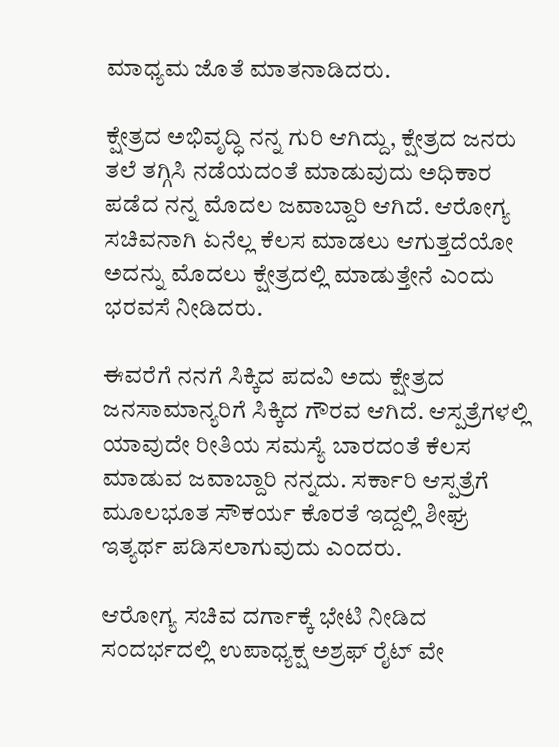ಮಾಧ್ಯಮ ಜೊತೆ ಮಾತನಾಡಿದರು.

ಕ್ಷೇತ್ರದ ಅಭಿವೃದ್ಧಿ ನನ್ನ ಗುರಿ ಆಗಿದ್ದು, ಕ್ಷೇತ್ರದ ಜನರು ತಲೆ ತಗ್ಗಿಸಿ ನಡೆಯದಂತೆ ಮಾಡುವುದು ಅಧಿಕಾರ ಪಡೆದ ನನ್ನ ಮೊದಲ ಜವಾಬ್ದಾರಿ ಆಗಿದೆ. ಆರೋಗ್ಯ ಸಚಿವನಾಗಿ ಏನೆಲ್ಲ ಕೆಲಸ ಮಾಡಲು ಆಗುತ್ತದೆಯೋ ಅದನ್ನು ಮೊದಲು ಕ್ಷೇತ್ರದಲ್ಲಿ ಮಾಡುತ್ತೇನೆ ಎಂದು ಭರವಸೆ ನೀಡಿದರು.

ಈವರೆಗೆ ನನಗೆ ಸಿಕ್ಕಿದ ಪದವಿ ಅದು ಕ್ಷೇತ್ರದ ಜನಸಾಮಾನ್ಯರಿಗೆ ಸಿಕ್ಕಿದ ಗೌರವ ಆಗಿದೆ. ಆಸ್ಪತ್ರೆಗಳಲ್ಲಿ ಯಾವುದೇ ರೀತಿಯ ಸಮಸ್ಯೆ ಬಾರದಂತೆ ಕೆಲಸ ಮಾಡುವ ಜವಾಬ್ದಾರಿ ನನ್ನದು. ಸರ್ಕಾರಿ ಆಸ್ಪತ್ರೆಗೆ ಮೂಲಭೂತ ಸೌಕರ್ಯ ಕೊರತೆ ಇದ್ದಲ್ಲಿ ಶೀಘ್ರ ಇತ್ಯರ್ಥ ಪಡಿಸಲಾಗುವುದು ಎಂದರು.

ಆರೋಗ್ಯ ಸಚಿವ ದರ್ಗಾಕ್ಕೆ ಭೇಟಿ ನೀಡಿದ ಸಂದರ್ಭದಲ್ಲಿ ಉಪಾಧ್ಯಕ್ಷ ಅಶ್ರಫ್ ರೈಟ್ ವೇ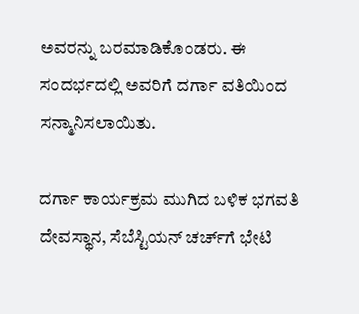ಅವರನ್ನು ಬರಮಾಡಿಕೊಂಡರು. ಈ ಸಂದರ್ಭದಲ್ಲಿ ಅವರಿಗೆ ದರ್ಗಾ ವತಿಯಿಂದ ಸನ್ಮಾನಿಸಲಾಯಿತು.

ದರ್ಗಾ ಕಾರ್ಯಕ್ರಮ ಮುಗಿದ ಬಳಿಕ ಭಗವತಿ ದೇವಸ್ಥಾನ, ಸೆಬೆಸ್ಟಿಯನ್ ಚರ್ಚ್‌ಗೆ ಭೇಟಿ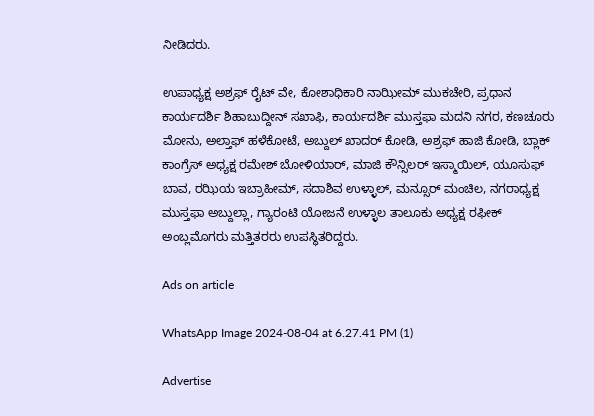ನೀಡಿದರು.

ಉಪಾಧ್ಯಕ್ಷ ಅಶ್ರಫ್ ರೈಟ್ ವೇ, ಕೋಶಾಧಿಕಾರಿ ನಾಝೀಮ್ ಮುಕಚೇರಿ, ಪ್ರಧಾನ ಕಾರ್ಯದರ್ಶಿ ಶಿಹಾಬುದ್ದೀನ್ ಸಖಾಫಿ, ಕಾರ್ಯದರ್ಶಿ ಮುಸ್ತಫಾ ಮದನಿ ನಗರ, ಕಣಚೂರು ಮೋನು, ಅಲ್ತಾಫ್ ಹಳೆಕೋಟೆ, ಅಬ್ದುಲ್ ಖಾದರ್ ಕೋಡಿ, ಅಶ್ರಫ್ ಹಾಜಿ ಕೋಡಿ, ಬ್ಲಾಕ್ ಕಾಂಗ್ರೆಸ್ ಅಧ್ಯಕ್ಷ ರಮೇಶ್ ಬೋಳಿಯಾರ್, ಮಾಜಿ ಕೌನ್ಸಿಲರ್ ಇಸ್ಮಾಯಿಲ್, ಯೂಸುಫ್ ಬಾವ, ರಝಿಯ ಇಬ್ರಾಹೀಮ್, ಸದಾಶಿವ ಉಳ್ಳಾಲ್, ಮನ್ಸೂರ್ ಮಂಚಿಲ, ನಗರಾಧ್ಯಕ್ಷ ಮುಸ್ತಫಾ ಅಬ್ದುಲ್ಲಾ, ಗ್ಯಾರಂಟಿ ಯೋಜನೆ ಉಳ್ಳಾಲ ತಾಲೂಕು ಅಧ್ಯಕ್ಷ ರಫೀಕ್ ಅಂಬ್ಲಮೊಗರು ಮತ್ತಿತರರು ಉಪಸ್ಥಿತರಿದ್ದರು.

Ads on article

WhatsApp Image 2024-08-04 at 6.27.41 PM (1)

Advertise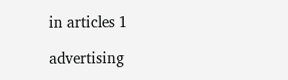in articles 1

advertising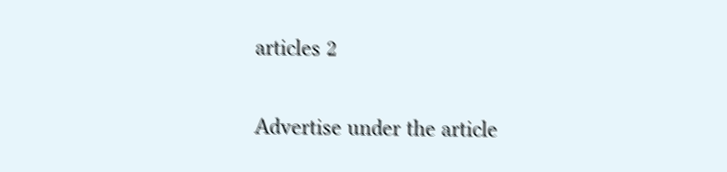articles 2

Advertise under the article